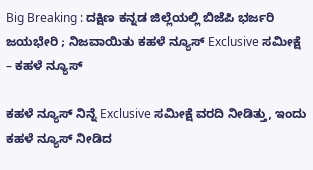Big Breaking : ದಕ್ಷಿಣ ಕನ್ನಡ ಜಿಲ್ಲೆಯಲ್ಲಿ ಬಿಜೆಪಿ ಭರ್ಜರಿ ಜಯಭೇರಿ ; ನಿಜವಾಯಿತು ಕಹಳೆ ನ್ಯೂಸ್ Exclusive ಸಮೀಕ್ಷೆ – ಕಹಳೆ ನ್ಯೂಸ್

ಕಹಳೆ ನ್ಯೂಸ್ ನಿನ್ನೆ Exclusive ಸಮೀಕ್ಷೆ ವರದಿ ನೀಡಿತ್ತು, ಇಂದು ಕಹಳೆ ನ್ಯೂಸ್ ನೀಡಿದ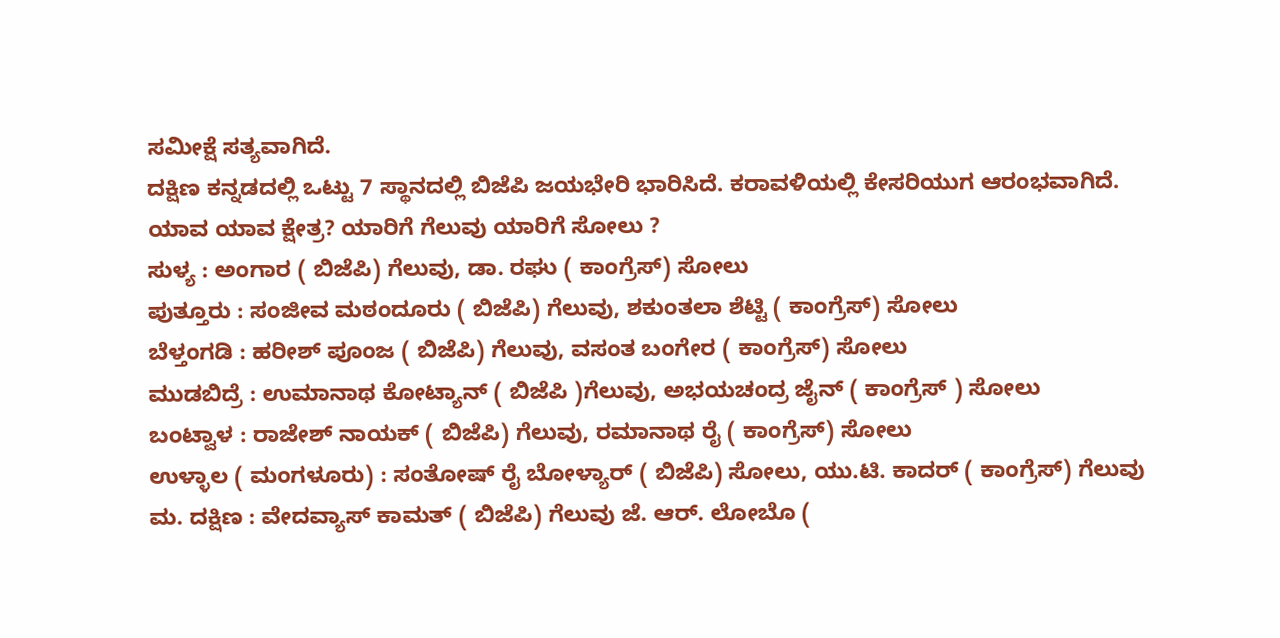ಸಮೀಕ್ಷೆ ಸತ್ಯವಾಗಿದೆ.
ದಕ್ಷಿಣ ಕನ್ನಡದಲ್ಲಿ ಒಟ್ಟು 7 ಸ್ಥಾನದಲ್ಲಿ ಬಿಜೆಪಿ ಜಯಭೇರಿ ಭಾರಿಸಿದೆ. ಕರಾವಳಿಯಲ್ಲಿ ಕೇಸರಿಯುಗ ಆರಂಭವಾಗಿದೆ.
ಯಾವ ಯಾವ ಕ್ಷೇತ್ರ? ಯಾರಿಗೆ ಗೆಲುವು ಯಾರಿಗೆ ಸೋಲು ?
ಸುಳ್ಯ : ಅಂಗಾರ ( ಬಿಜೆಪಿ) ಗೆಲುವು, ಡಾ. ರಘು ( ಕಾಂಗ್ರೆಸ್) ಸೋಲು
ಪುತ್ತೂರು : ಸಂಜೀವ ಮಠಂದೂರು ( ಬಿಜೆಪಿ) ಗೆಲುವು, ಶಕುಂತಲಾ ಶೆಟ್ಟಿ ( ಕಾಂಗ್ರೆಸ್) ಸೋಲು
ಬೆಳ್ತಂಗಡಿ : ಹರೀಶ್ ಪೂಂಜ ( ಬಿಜೆಪಿ) ಗೆಲುವು, ವಸಂತ ಬಂಗೇರ ( ಕಾಂಗ್ರೆಸ್) ಸೋಲು
ಮುಡಬಿದ್ರೆ : ಉಮಾನಾಥ ಕೋಟ್ಯಾನ್ ( ಬಿಜೆಪಿ )ಗೆಲುವು, ಅಭಯಚಂದ್ರ ಜೈನ್ ( ಕಾಂಗ್ರೆಸ್ ) ಸೋಲು
ಬಂಟ್ವಾಳ : ರಾಜೇಶ್ ನಾಯಕ್ ( ಬಿಜೆಪಿ) ಗೆಲುವು, ರಮಾನಾಥ ರೈ ( ಕಾಂಗ್ರೆಸ್) ಸೋಲು
ಉಳ್ಳಾಲ ( ಮಂಗಳೂರು) : ಸಂತೋಷ್ ರೈ ಬೋಳ್ಯಾರ್ ( ಬಿಜೆಪಿ) ಸೋಲು, ಯು.ಟಿ. ಕಾದರ್ ( ಕಾಂಗ್ರೆಸ್) ಗೆಲುವು
ಮ. ದಕ್ಷಿಣ : ವೇದವ್ಯಾಸ್ ಕಾಮತ್ ( ಬಿಜೆಪಿ) ಗೆಲುವು ಜೆ. ಆರ್. ಲೋಬೊ (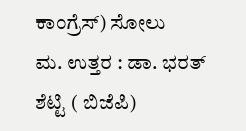ಕಾಂಗ್ರೆಸ್) ಸೋಲು
ಮ. ಉತ್ತರ : ಡಾ. ಭರತ್ ಶೆಟ್ಟಿ ( ಬಿಜೆಪಿ)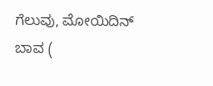ಗೆಲುವು, ಮೋಯಿದಿನ್ ಬಾವ (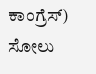ಕಾಂಗ್ರೆಸ್) ಸೋಲು